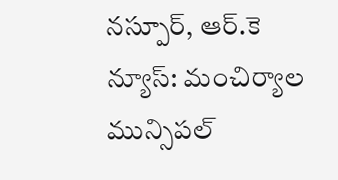నస్పూర్, ఆర్.కె న్యూస్: మంచిర్యాల మున్సిపల్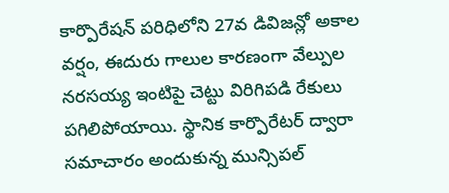కార్పొరేషన్ పరిధిలోని 27వ డివిజన్లో అకాల వర్షం, ఈదురు గాలుల కారణంగా వేల్పుల నరసయ్య ఇంటిపై చెట్టు విరిగిపడి రేకులు పగిలిపోయాయి. స్థానిక కార్పొరేటర్ ద్వారా సమాచారం అందుకున్న మున్సిపల్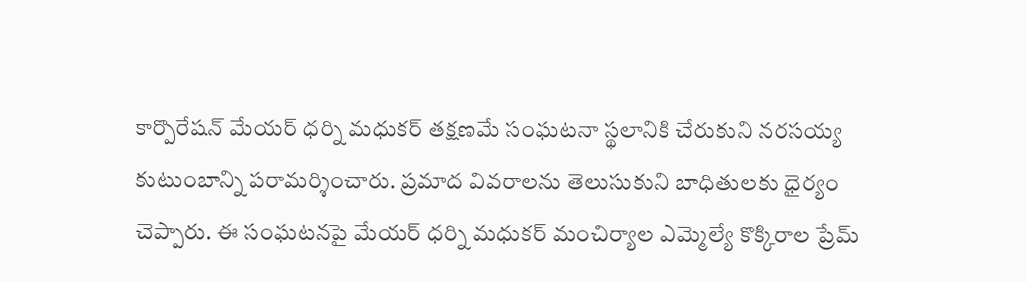కార్పొరేషన్ మేయర్ ధర్ని మధుకర్ తక్షణమే సంఘటనా స్థలానికి చేరుకుని నరసయ్య కుటుంబాన్ని పరామర్శించారు. ప్రమాద వివరాలను తెలుసుకుని బాధితులకు ధైర్యం చెప్పారు. ఈ సంఘటనపై మేయర్ ధర్ని మధుకర్ మంచిర్యాల ఎమ్మెల్యే కొక్కిరాల ప్రేమ్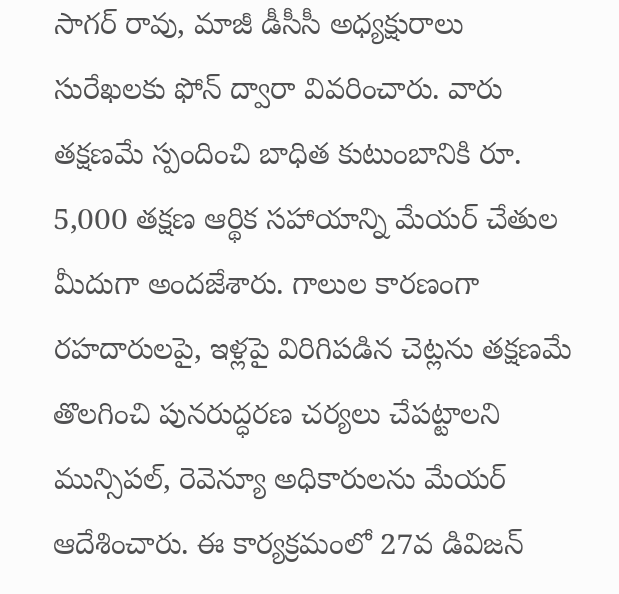సాగర్ రావు, మాజీ డీసీసీ అధ్యక్షురాలు సురేఖలకు ఫోన్ ద్వారా వివరించారు. వారు తక్షణమే స్పందించి బాధిత కుటుంబానికి రూ. 5,000 తక్షణ ఆర్థిక సహాయాన్ని మేయర్ చేతుల మీదుగా అందజేశారు. గాలుల కారణంగా రహదారులపై, ఇళ్లపై విరిగిపడిన చెట్లను తక్షణమే తొలగించి పునరుద్ధరణ చర్యలు చేపట్టాలని మున్సిపల్, రెవెన్యూ అధికారులను మేయర్ ఆదేశించారు. ఈ కార్యక్రమంలో 27వ డివిజన్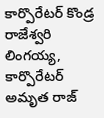కార్పొరేటర్ కొండ్ర రాజేశ్వరి లింగయ్య, కార్పొరేటర్ అమృత రాజ్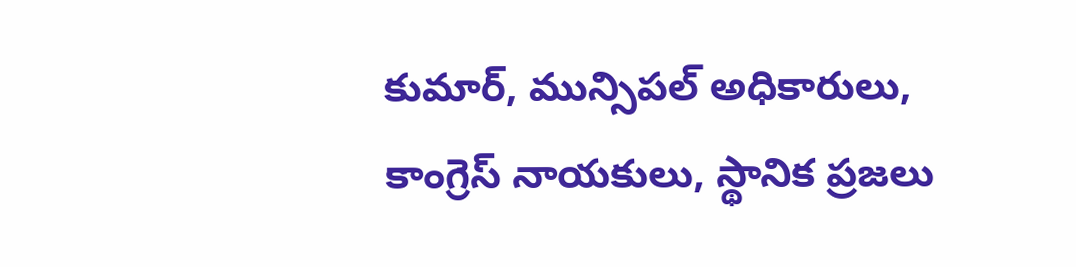కుమార్, మున్సిపల్ అధికారులు, కాంగ్రెస్ నాయకులు, స్థానిక ప్రజలు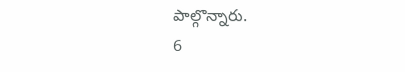పాల్గొన్నారు.
6